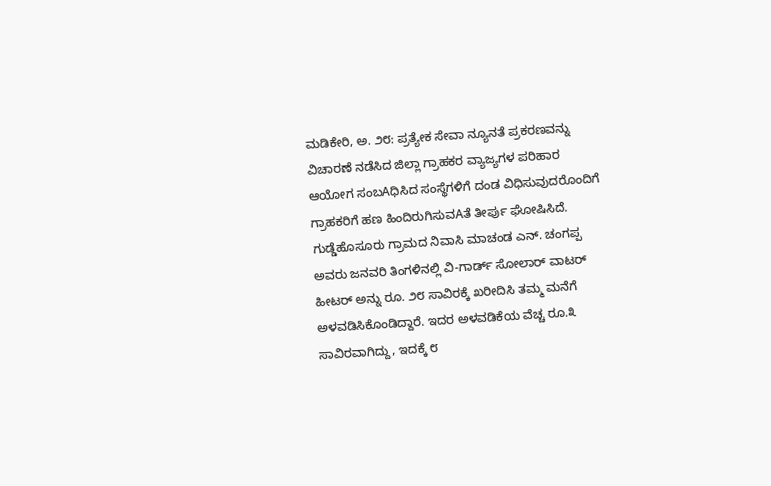ಮಡಿಕೇರಿ, ಅ. ೨೮: ಪ್ರತ್ಯೇಕ ಸೇವಾ ನ್ಯೂನತೆ ಪ್ರಕರಣವನ್ನು ವಿಚಾರಣೆ ನಡೆಸಿದ ಜಿಲ್ಲಾ ಗ್ರಾಹಕರ ವ್ಯಾಜ್ಯಗಳ ಪರಿಹಾರ ಆಯೋಗ ಸಂಬAಧಿಸಿದ ಸಂಸ್ಥೆಗಳಿಗೆ ದಂಡ ವಿಧಿಸುವುದರೊಂದಿಗೆ ಗ್ರಾಹಕರಿಗೆ ಹಣ ಹಿಂದಿರುಗಿಸುವAತೆ ತೀರ್ಪು ಘೋಷಿಸಿದೆ.
ಗುಡ್ಡೆಹೊಸೂರು ಗ್ರಾಮದ ನಿವಾಸಿ ಮಾಚಂಡ ಎನ್. ಚಂಗಪ್ಪ ಅವರು ಜನವರಿ ತಿಂಗಳಿನಲ್ಲಿ ವಿ-ಗಾರ್ಡ್ ಸೋಲಾರ್ ವಾಟರ್ ಹೀಟರ್ ಅನ್ನು ರೂ. ೨೮ ಸಾವಿರಕ್ಕೆ ಖರೀದಿಸಿ ತಮ್ಮ ಮನೆಗೆ ಅಳವಡಿಸಿಕೊಂಡಿದ್ದಾರೆ. ಇದರ ಅಳವಡಿಕೆಯ ವೆಚ್ಚ ರೂ.೩ ಸಾವಿರವಾಗಿದ್ದು, ಇದಕ್ಕೆ ೮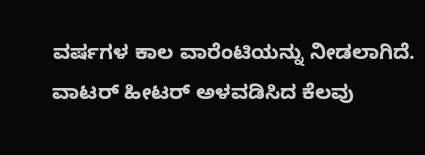ವರ್ಷಗಳ ಕಾಲ ವಾರೆಂಟಿಯನ್ನು ನೀಡಲಾಗಿದೆ. ವಾಟರ್ ಹೀಟರ್ ಅಳವಡಿಸಿದ ಕೆಲವು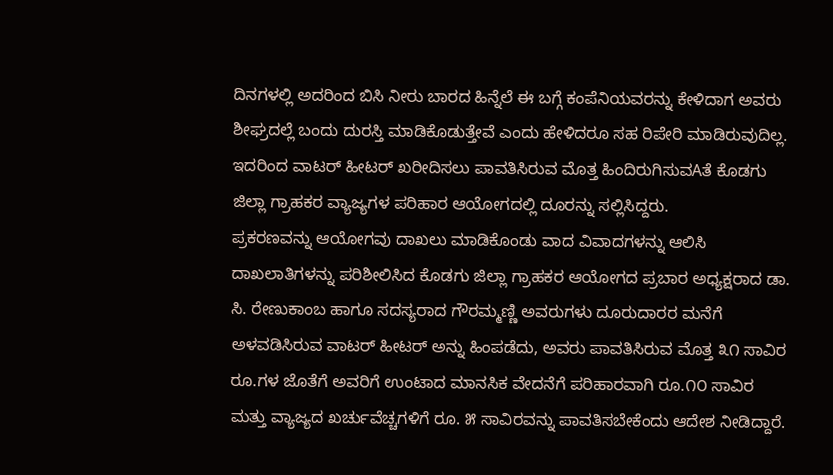ದಿನಗಳಲ್ಲಿ ಅದರಿಂದ ಬಿಸಿ ನೀರು ಬಾರದ ಹಿನ್ನೆಲೆ ಈ ಬಗ್ಗೆ ಕಂಪೆನಿಯವರನ್ನು ಕೇಳಿದಾಗ ಅವರು ಶೀಘ್ರದಲ್ಲೆ ಬಂದು ದುರಸ್ತಿ ಮಾಡಿಕೊಡುತ್ತೇವೆ ಎಂದು ಹೇಳಿದರೂ ಸಹ ರಿಪೇರಿ ಮಾಡಿರುವುದಿಲ್ಲ. ಇದರಿಂದ ವಾಟರ್ ಹೀಟರ್ ಖರೀದಿಸಲು ಪಾವತಿಸಿರುವ ಮೊತ್ತ ಹಿಂದಿರುಗಿಸುವAತೆ ಕೊಡಗು ಜಿಲ್ಲಾ ಗ್ರಾಹಕರ ವ್ಯಾಜ್ಯಗಳ ಪರಿಹಾರ ಆಯೋಗದಲ್ಲಿ ದೂರನ್ನು ಸಲ್ಲಿಸಿದ್ದರು.
ಪ್ರಕರಣವನ್ನು ಆಯೋಗವು ದಾಖಲು ಮಾಡಿಕೊಂಡು ವಾದ ವಿವಾದಗಳನ್ನು ಆಲಿಸಿ ದಾಖಲಾತಿಗಳನ್ನು ಪರಿಶೀಲಿಸಿದ ಕೊಡಗು ಜಿಲ್ಲಾ ಗ್ರಾಹಕರ ಆಯೋಗದ ಪ್ರಬಾರ ಅಧ್ಯಕ್ಷರಾದ ಡಾ. ಸಿ. ರೇಣುಕಾಂಬ ಹಾಗೂ ಸದಸ್ಯರಾದ ಗೌರಮ್ಮಣ್ಣಿ ಅವರುಗಳು ದೂರುದಾರರ ಮನೆಗೆ ಅಳವಡಿಸಿರುವ ವಾಟರ್ ಹೀಟರ್ ಅನ್ನು ಹಿಂಪಡೆದು, ಅವರು ಪಾವತಿಸಿರುವ ಮೊತ್ತ ೩೧ ಸಾವಿರ ರೂ.ಗಳ ಜೊತೆಗೆ ಅವರಿಗೆ ಉಂಟಾದ ಮಾನಸಿಕ ವೇದನೆಗೆ ಪರಿಹಾರವಾಗಿ ರೂ.೧೦ ಸಾವಿರ ಮತ್ತು ವ್ಯಾಜ್ಯದ ಖರ್ಚುವೆಚ್ಚಗಳಿಗೆ ರೂ. ೫ ಸಾವಿರವನ್ನು ಪಾವತಿಸಬೇಕೆಂದು ಆದೇಶ ನೀಡಿದ್ದಾರೆ.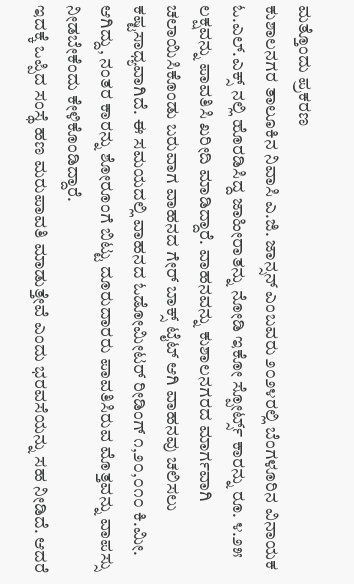ಮತ್ತೊಂದು ಪ್ರಕರಣ
ಕುಶಾಲನಗರ ತಾಲೂಕಿನ ನಿವಾಸಿ ಎ.ಜಿ. ಜಾನ್ಸನ್ ಎಂಬವರು ೨೦೨೪ರಲ್ಲಿ ಬೆಂಗಳೂರಿನ ವಿನಾಯಕ ಓ.ಎಲ್.ಎಕ್ಸ್ ನಲ್ಲಿ ಹೊರಡಿಸಿದ್ದ ಜಾಹೀರಾತನ್ನು ನೋಡಿ ಇಕೋ ಸ್ಪೋರ್ಟ್ಸ್ ಕಾರನ್ನು ರೂ. ೪.೨೫ ಲಕ್ಷವನ್ನು ಪಾವತಿಸಿ ಖರೀದಿ ಮಾಡಿದ್ದಾರೆ. ವಾಹನವನ್ನು ಕುಶಾಲನಗರದ ಮಾರ್ಗವಾಗಿ ಚಲಾಯಿಸಿಕೊಂಡು ಬರುವಾಗ ವಾಹನದ ಗೇರ್ ಬಾಕ್ಸ್ ಟೈಟ್ ಆಗಿ ವಾಹನವು ಚಲಿಸಲು ಕಷ್ಟಸಾಧ್ಯವಾಗಿದೆ. ಈ ಸಮಯದಲ್ಲಿ ವಾಹನದ ಓಡೋಮೀಟರ್ ರೀಡಿಂಗ್ ೧,೨೦,೦೧೦ ಕಿ.ಮೀ. ಆಗಿದ್ದು, ನಂತರ ಕಾರನ್ನು ಶೋರೂಂಗೆ ಬಿಟ್ಟು ದೂರುದಾರರು ಪಾವತಿಸಿರುವ ಮೊತ್ತವನ್ನು ವಾಪಸ್ಸು ನೀಡಬೇಕೆಂದು ಕೇಳಿಕೊಂಡಿದ್ದಾರೆ.
ಇದಕ್ಕೆ ಒಪ್ಪಿದ ಸಂಸ್ಥೆ ಹಣ ಮರುಪಾವತಿ ಮಾಡುತ್ತೇವೆ ಎಂದು ಭರವಸೆಯನ್ನು ಸಹ ನೀಡಿದೆ. ಆದರೆ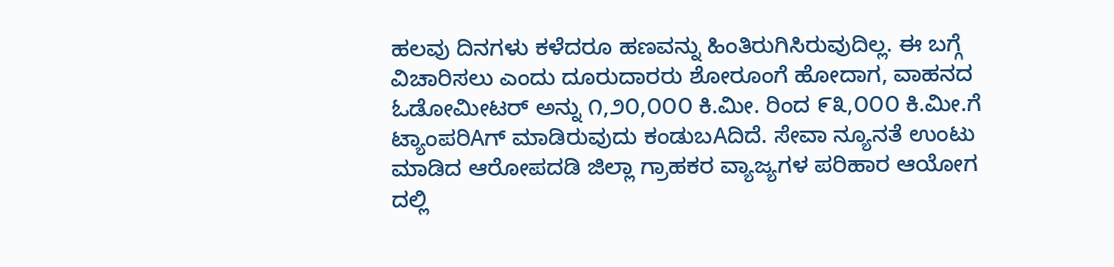ಹಲವು ದಿನಗಳು ಕಳೆದರೂ ಹಣವನ್ನು ಹಿಂತಿರುಗಿಸಿರುವುದಿಲ್ಲ. ಈ ಬಗ್ಗೆ ವಿಚಾರಿಸಲು ಎಂದು ದೂರುದಾರರು ಶೋರೂಂಗೆ ಹೋದಾಗ, ವಾಹನದ ಓಡೋಮೀಟರ್ ಅನ್ನು ೧,೨೦,೦೦೦ ಕಿ.ಮೀ. ರಿಂದ ೯೩,೦೦೦ ಕಿ.ಮೀ.ಗೆ ಟ್ಯಾಂಪರಿAಗ್ ಮಾಡಿರುವುದು ಕಂಡುಬAದಿದೆ. ಸೇವಾ ನ್ಯೂನತೆ ಉಂಟು ಮಾಡಿದ ಆರೋಪದಡಿ ಜಿಲ್ಲಾ ಗ್ರಾಹಕರ ವ್ಯಾಜ್ಯಗಳ ಪರಿಹಾರ ಆಯೋಗ ದಲ್ಲಿ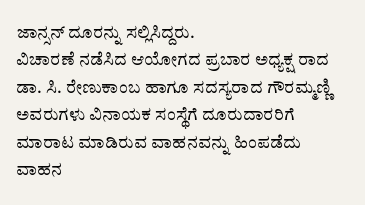ಜಾನ್ಸನ್ ದೂರನ್ನು ಸಲ್ಲಿಸಿದ್ದರು.
ವಿಚಾರಣೆ ನಡೆಸಿದ ಆಯೋಗದ ಪ್ರಬಾರ ಅಧ್ಯಕ್ಷ ರಾದ ಡಾ. ಸಿ. ರೇಣುಕಾಂಬ ಹಾಗೂ ಸದಸ್ಯರಾದ ಗೌರಮ್ಮಣ್ಣಿ ಅವರುಗಳು ವಿನಾಯಕ ಸಂಸ್ಥೆಗೆ ದೂರುದಾರರಿಗೆ ಮಾರಾಟ ಮಾಡಿರುವ ವಾಹನವನ್ನು ಹಿಂಪಡೆದು ವಾಹನ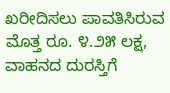ಖರೀದಿಸಲು ಪಾವತಿಸಿರುವ ಮೊತ್ತ ರೂ. ೪.೨೫ ಲಕ್ಷ, ವಾಹನದ ದುರಸ್ತಿಗೆ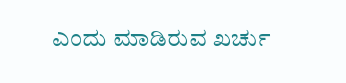ಎಂದು ಮಾಡಿರುವ ಖರ್ಚು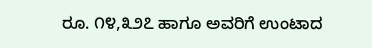ರೂ. ೧೪,೩೨೭ ಹಾಗೂ ಅವರಿಗೆ ಉಂಟಾದ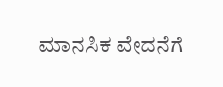ಮಾನಸಿಕ ವೇದನೆಗೆ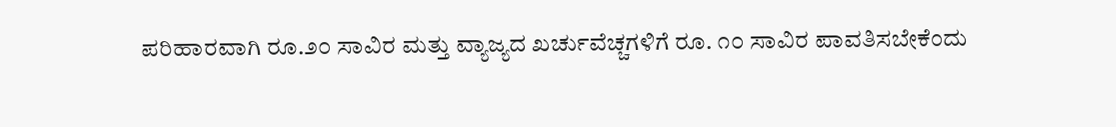ಪರಿಹಾರವಾಗಿ ರೂ.೨೦ ಸಾವಿರ ಮತ್ತು ವ್ಯಾಜ್ಯದ ಖರ್ಚುವೆಚ್ಚಗಳಿಗೆ ರೂ. ೧೦ ಸಾವಿರ ಪಾವತಿಸಬೇಕೆಂದು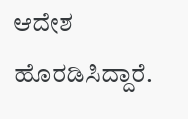ಆದೇಶ ಹೊರಡಿಸಿದ್ದಾರೆ.